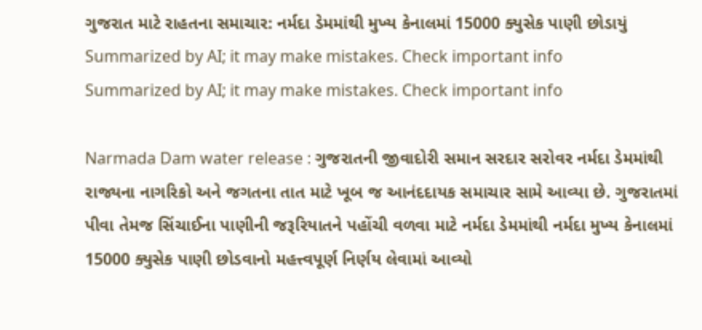ગુજરાત માટે રાહતના સમાચાર: નર્મદા ડેમમાંથી મુખ્ય કેનાલમાં 15000 ક્યુસેક પાણી છોડાયું
Summarized by AI; it may make mistakes. Check important info
Summarized by AI; it may make mistakes. Check important info

Narmada Dam water release : ગુજરાતની જીવાદોરી સમાન સરદાર સરોવર નર્મદા ડેમમાંથી રાજ્યના નાગરિકો અને જગતના તાત માટે ખૂબ જ આનંદદાયક સમાચાર સામે આવ્યા છે. ગુજરાતમાં પીવા તેમજ સિંચાઈના પાણીની જરૂરિયાતને પહોંચી વળવા માટે નર્મદા ડેમમાંથી નર્મદા મુખ્ય કેનાલમાં 15000 ક્યુસેક પાણી છોડવાનો મહત્ત્વપૂર્ણ નિર્ણય લેવામાં આવ્યો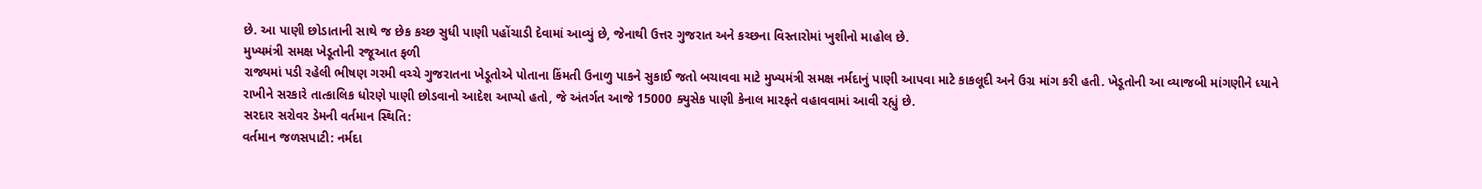છે. આ પાણી છોડાતાની સાથે જ છેક કચ્છ સુધી પાણી પહોંચાડી દેવામાં આવ્યું છે, જેનાથી ઉત્તર ગુજરાત અને કચ્છના વિસ્તારોમાં ખુશીનો માહોલ છે.
મુખ્યમંત્રી સમક્ષ ખેડૂતોની રજૂઆત ફળી
રાજ્યમાં પડી રહેલી ભીષણ ગરમી વચ્ચે ગુજરાતના ખેડૂતોએ પોતાના કિંમતી ઉનાળુ પાકને સુકાઈ જતો બચાવવા માટે મુખ્યમંત્રી સમક્ષ નર્મદાનું પાણી આપવા માટે કાકલૂદી અને ઉગ્ર માંગ કરી હતી. ખેડૂતોની આ વ્યાજબી માંગણીને ધ્યાને રાખીને સરકારે તાત્કાલિક ધોરણે પાણી છોડવાનો આદેશ આપ્યો હતો, જે અંતર્ગત આજે 15000 ક્યુસેક પાણી કેનાલ મારફતે વહાવવામાં આવી રહ્યું છે.
સરદાર સરોવર ડેમની વર્તમાન સ્થિતિ:
વર્તમાન જળસપાટી: નર્મદા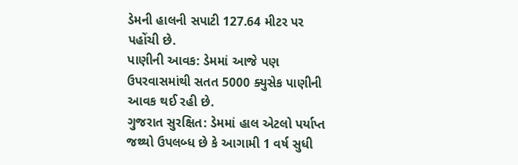ડેમની હાલની સપાટી 127.64 મીટર પર પહોંચી છે.
પાણીની આવક: ડેમમાં આજે પણ ઉપરવાસમાંથી સતત 5000 ક્યુસેક પાણીની આવક થઈ રહી છે.
ગુજરાત સુરક્ષિત: ડેમમાં હાલ એટલો પર્યાપ્ત જથ્થો ઉપલબ્ધ છે કે આગામી 1 વર્ષ સુધી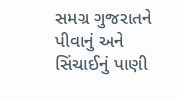સમગ્ર ગુજરાતને પીવાનું અને સિંચાઈનું પાણી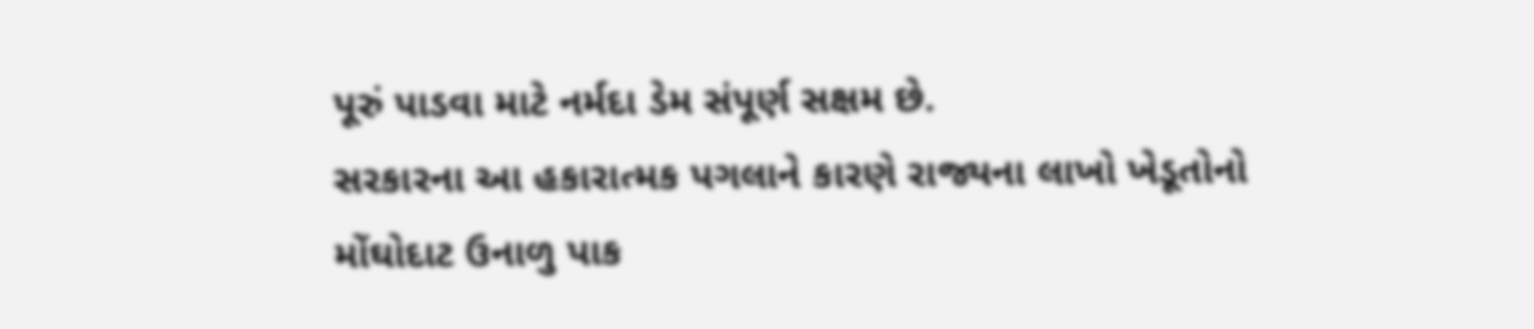પૂરું પાડવા માટે નર્મદા ડેમ સંપૂર્ણ સક્ષમ છે.
સરકારના આ હકારાત્મક પગલાને કારણે રાજ્યના લાખો ખેડૂતોનો મોંઘોદાટ ઉનાળુ પાક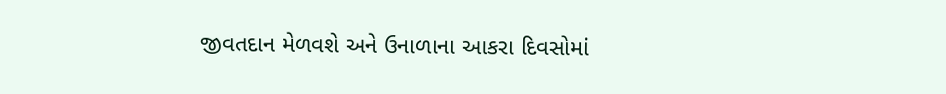જીવતદાન મેળવશે અને ઉનાળાના આકરા દિવસોમાં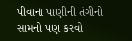પીવાના પાણીની તંગીનો સામનો પણ કરવો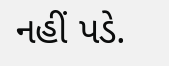નહીં પડે.